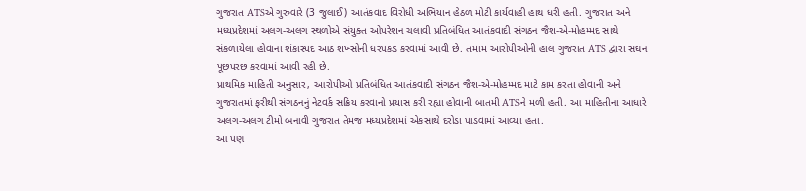ગુજરાત ATSએ ગુરુવારે (3 જુલાઈ) આતંકવાદ વિરોધી અભિયાન હેઠળ મોટી કાર્યવાહી હાથ ધરી હતી. ગુજરાત અને મધ્યપ્રદેશમાં અલગ-અલગ સ્થળોએ સંયુક્ત ઓપરેશન ચલાવી પ્રતિબંધિત આતંકવાદી સંગઠન જૈશ-એ-મોહમ્મદ સાથે સંકળાયેલા હોવાના શંકાસ્પદ આઠ શખ્સોની ધરપકડ કરવામાં આવી છે. તમામ આરોપીઓની હાલ ગુજરાત ATS દ્વારા સઘન પૂછપરછ કરવામાં આવી રહી છે.
પ્રાથમિક માહિતી અનુસાર, આરોપીઓ પ્રતિબંધિત આતંકવાદી સંગઠન જૈશ-એ-મોહમ્મદ માટે કામ કરતા હોવાની અને ગુજરાતમાં ફરીથી સંગઠનનું નેટવર્ક સક્રિય કરવાનો પ્રયાસ કરી રહ્યા હોવાની બાતમી ATSને મળી હતી. આ માહિતીના આધારે અલગ-અલગ ટીમો બનાવી ગુજરાત તેમજ મધ્યપ્રદેશમાં એકસાથે દરોડા પાડવામાં આવ્યા હતા.
આ પણ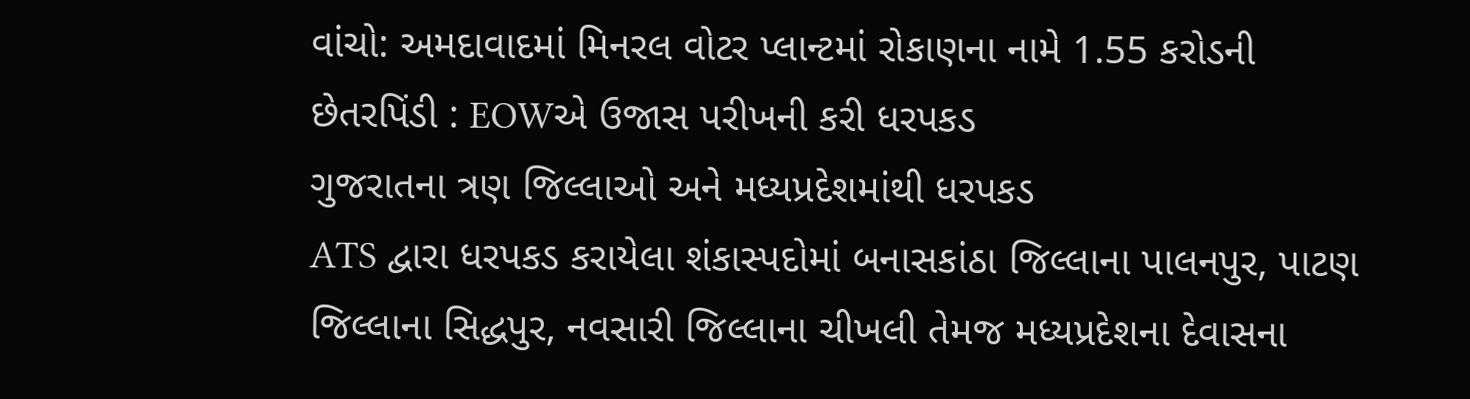વાંચો: અમદાવાદમાં મિનરલ વોટર પ્લાન્ટમાં રોકાણના નામે 1.55 કરોડની છેતરપિંડી : EOWએ ઉજાસ પરીખની કરી ધરપકડ
ગુજરાતના ત્રણ જિલ્લાઓ અને મધ્યપ્રદેશમાંથી ધરપકડ
ATS દ્વારા ધરપકડ કરાયેલા શંકાસ્પદોમાં બનાસકાંઠા જિલ્લાના પાલનપુર, પાટણ જિલ્લાના સિદ્ધપુર, નવસારી જિલ્લાના ચીખલી તેમજ મધ્યપ્રદેશના દેવાસના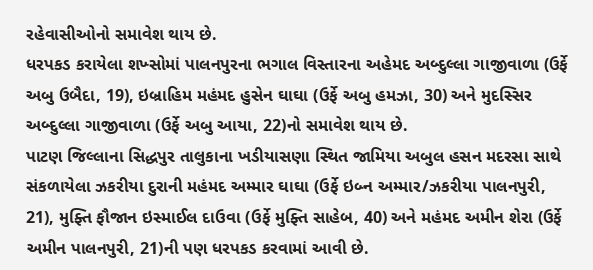રહેવાસીઓનો સમાવેશ થાય છે.
ધરપકડ કરાયેલા શખ્સોમાં પાલનપુરના ભગાલ વિસ્તારના અહેમદ અબ્દુલ્લા ગાજીવાળા (ઉર્ફે અબુ ઉબૈદા, 19), ઇબ્રાહિમ મહંમદ હુસેન ઘાઘા (ઉર્ફે અબુ હમઝા, 30) અને મુદસ્સિર અબ્દુલ્લા ગાજીવાળા (ઉર્ફે અબુ આયા, 22)નો સમાવેશ થાય છે.
પાટણ જિલ્લાના સિદ્ધપુર તાલુકાના ખડીયાસણા સ્થિત જામિયા અબુલ હસન મદરસા સાથે સંકળાયેલા ઝકરીયા દુરાની મહંમદ અમ્માર ઘાઘા (ઉર્ફે ઇબ્ન અમ્માર/ઝકરીયા પાલનપુરી, 21), મુફ્તિ ફૌજાન ઇસ્માઈલ દાઉવા (ઉર્ફે મુફ્તિ સાહેબ, 40) અને મહંમદ અમીન શેરા (ઉર્ફે અમીન પાલનપુરી, 21)ની પણ ધરપકડ કરવામાં આવી છે.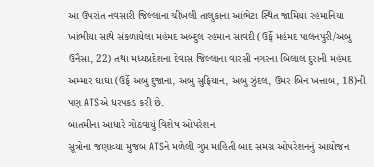આ ઉપરાંત નવસારી જિલ્લાના ચીખલી તાલુકાના આંભેટા સ્થિત જામિયા રહમાનિયા ખાંભીયા સાથે સંકળાયેલા મહંમદ અબ્દુલ રહમાન સાવદી (ઉર્ફે મહંમદ પાલનપુરી/અબુ ઉનૈસા, 22) તથા મધ્યપ્રદેશના દેવાસ જિલ્લાના વારસી નગરના બિલાલ દુરાની મહંમદ અમ્માર ઘાઘા (ઉર્ફે અબુ દુજાના, અબુ સુફિયાન, અબુ ઝુંદલ, ઉમર બિન ખત્તાબ, 18)ની પણ ATSએ ધરપકડ કરી છે.
બાતમીના આધારે ગોઠવાયું વિશેષ ઓપરેશન
સૂત્રોના જણાવ્યા મુજબ ATSને મળેલી ગુપ્ત માહિતી બાદ સમગ્ર ઓપરેશનનું આયોજન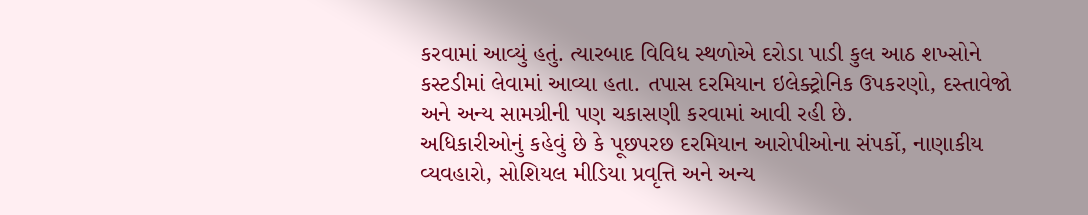કરવામાં આવ્યું હતું. ત્યારબાદ વિવિધ સ્થળોએ દરોડા પાડી કુલ આઠ શખ્સોને કસ્ટડીમાં લેવામાં આવ્યા હતા. તપાસ દરમિયાન ઇલેક્ટ્રોનિક ઉપકરણો, દસ્તાવેજો અને અન્ય સામગ્રીની પણ ચકાસણી કરવામાં આવી રહી છે.
અધિકારીઓનું કહેવું છે કે પૂછપરછ દરમિયાન આરોપીઓના સંપર્કો, નાણાકીય વ્યવહારો, સોશિયલ મીડિયા પ્રવૃત્તિ અને અન્ય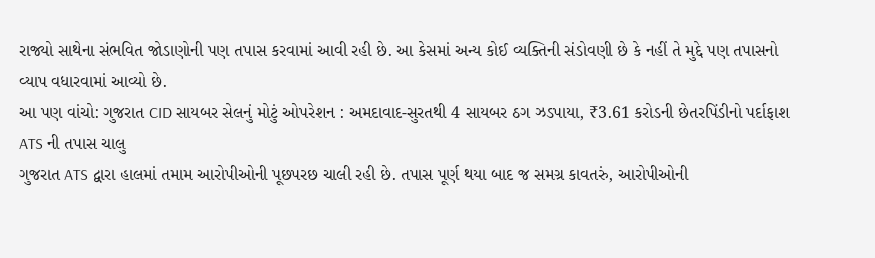રાજ્યો સાથેના સંભવિત જોડાણોની પણ તપાસ કરવામાં આવી રહી છે. આ કેસમાં અન્ય કોઈ વ્યક્તિની સંડોવણી છે કે નહીં તે મુદ્દે પણ તપાસનો વ્યાપ વધારવામાં આવ્યો છે.
આ પણ વાંચો: ગુજરાત CID સાયબર સેલનું મોટું ઓપરેશન : અમદાવાદ-સુરતથી 4 સાયબર ઠગ ઝડપાયા, ₹3.61 કરોડની છેતરપિંડીનો પર્દાફાશ
ATS ની તપાસ ચાલુ
ગુજરાત ATS દ્વારા હાલમાં તમામ આરોપીઓની પૂછપરછ ચાલી રહી છે. તપાસ પૂર્ણ થયા બાદ જ સમગ્ર કાવતરું, આરોપીઓની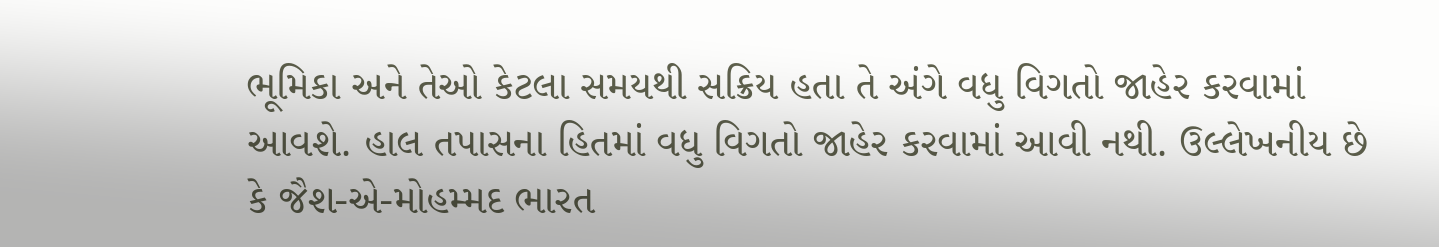ભૂમિકા અને તેઓ કેટલા સમયથી સક્રિય હતા તે અંગે વધુ વિગતો જાહેર કરવામાં આવશે. હાલ તપાસના હિતમાં વધુ વિગતો જાહેર કરવામાં આવી નથી. ઉલ્લેખનીય છે કે જૈશ-એ-મોહમ્મદ ભારત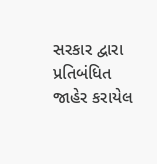સરકાર દ્વારા પ્રતિબંધિત જાહેર કરાયેલ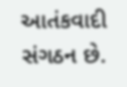આતંકવાદી સંગઠન છે.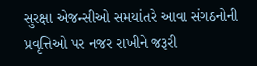સુરક્ષા એજન્સીઓ સમયાંતરે આવા સંગઠનોની પ્રવૃત્તિઓ પર નજર રાખીને જરૂરી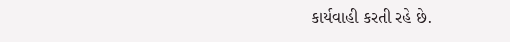કાર્યવાહી કરતી રહે છે.